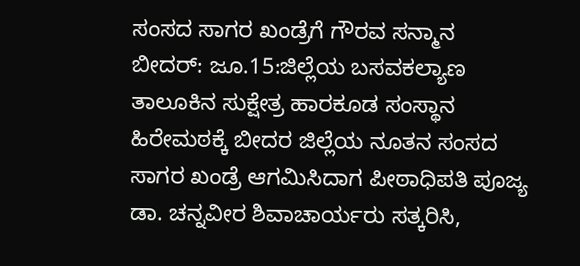ಸಂಸದ ಸಾಗರ ಖಂಡ್ರೆಗೆ ಗೌರವ ಸನ್ಮಾನ
ಬೀದರ್: ಜೂ.15:ಜಿಲ್ಲೆಯ ಬಸವಕಲ್ಯಾಣ ತಾಲೂಕಿನ ಸುಕ್ಷೇತ್ರ ಹಾರಕೂಡ ಸಂಸ್ಥಾನ ಹಿರೇಮಠಕ್ಕೆ ಬೀದರ ಜಿಲ್ಲೆಯ ನೂತನ ಸಂಸದ ಸಾಗರ ಖಂಡ್ರೆ ಆಗಮಿಸಿದಾಗ ಪೀಠಾಧಿಪತಿ ಪೂಜ್ಯ ಡಾ. ಚನ್ನವೀರ ಶಿವಾಚಾರ್ಯರು ಸತ್ಕರಿಸಿ,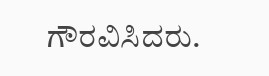ಗೌರವಿಸಿದರು.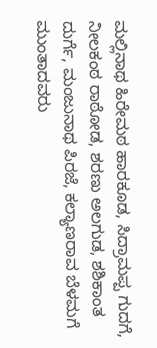ಮಲ್ಲಿನಾಥ ಹಿರೇಮಠ ಹಾರಕೂಡ, ಸಿದ್ರಾಮಪ್ಪ ಗುದಗೆ, ನೀಲಕಂಠ ರಾಠೋಡ, ಶರಣು ಅಲಗುಡ, ಶಶಿಕಾಂತ ದುರ್ಗೆ, ಮಂಜುನಾಥ ಪಿರಜೆ, ಕಲ್ಯಾಣರಾವ ಬೆಳಮಗೆ ಮುಂತಾದವರು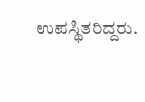ಉಪಸ್ಥಿತರಿದ್ದರು.